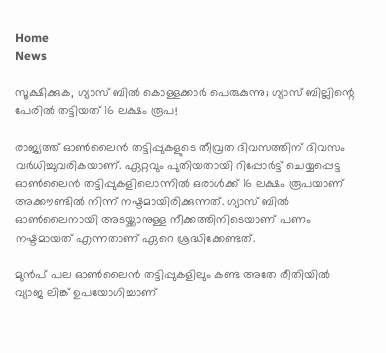Home
News

സൂക്ഷിക്കുക, ഗ്യാസ് ബിൽ കൊള്ളക്കാർ പെരുകുന്നു; ഗ്യാസ് ബില്ലിന്റെ പേരിൽ തട്ടിയത് 16 ലക്ഷം രൂപ!

രാജ്യത്ത് ഓൺലൈൻ തട്ടിപ്പുകളുടെ തീവ്രത ദിവസത്തിന് ദിവസം വർധിച്ചുവരികയാണ്. ഏറ്റവും പുതിയതായി റിപ്പോർട്ട് ചെയ്യപ്പെട്ട ഓൺലൈൻ തട്ടിപ്പുകളിലൊന്നിൽ ഒരാൾക്ക് 16 ലക്ഷം രൂപയാണ് അ‌ക്കൗണ്ടിൽ നിന്ന് നഷ്ടമായിരിക്കുന്നത്. ഗ്യാസ് ബിൽ ഓൺലൈനായി അ‌ടയ്ക്കാനുള്ള നീക്കത്തിനിടെയാണ് പണം നഷ്ടമായത് എന്നതാണ് ഏറെ ശ്രദ്ധിക്കേണ്ടത്.

മുൻപ് പല ഓൺലൈൻ തട്ടിപ്പുകളിലും കണ്ട അ‌തേ രീതിയിൽ വ്യാജ ലിങ്ക് ഉപയോഗിച്ചാണ്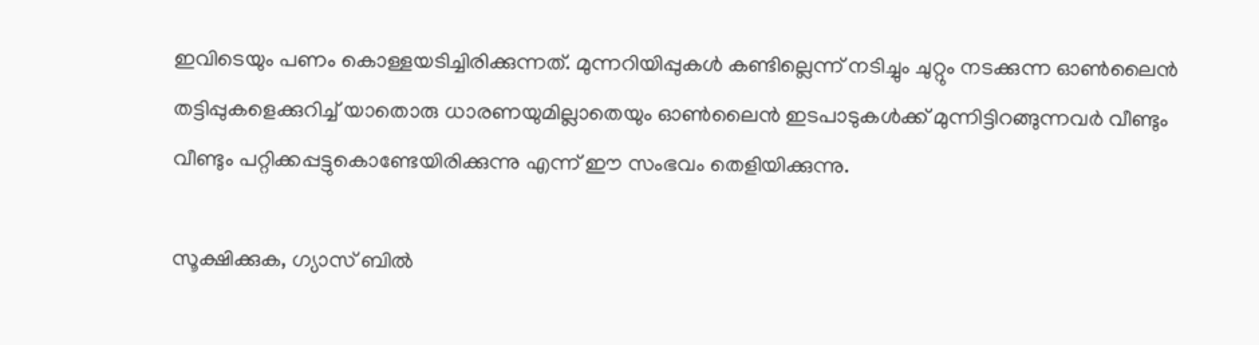ഇവിടെയും പണം കൊള്ളയടിച്ചിരിക്കുന്നത്. മുന്നറിയിപ്പുകൾ കണ്ടില്ലെന്ന് നടിച്ചും ചുറ്റും നടക്കുന്ന ഓൺലൈൻ തട്ടിപ്പുകളെക്കുറിച്ച് യാതൊരു ധാരണയുമില്ലാതെയും ഓൺലൈൻ ഇടപാടുകൾക്ക് മുന്നിട്ടിറങ്ങുന്നവർ വീണ്ടും വീണ്ടും പറ്റിക്കപ്പട്ടുകൊണ്ടേയിരിക്കുന്നു എന്ന് ഈ സംഭവം തെളിയിക്കുന്നു.

സൂക്ഷിക്കുക, ഗ്യാസ് ബിൽ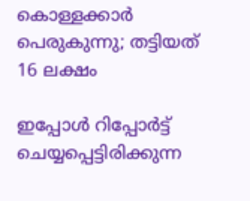കൊള്ളക്കാർ പെരുകുന്നു; തട്ടിയത് 16 ലക്ഷം

ഇപ്പോൾ റിപ്പോർട്ട് ചെയ്യപ്പെട്ടിരിക്കുന്ന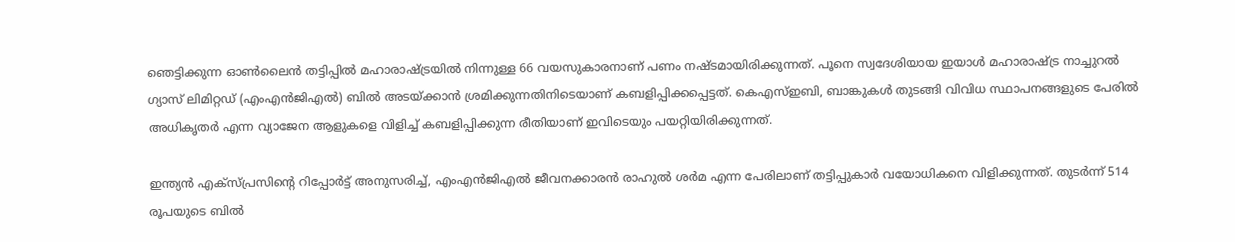ഞെട്ടിക്കുന്ന ഓൺലൈൻ തട്ടിപ്പിൽ മഹാരാഷ്ട്രയിൽ നിന്നുള്ള 66 വയസുകാരനാണ് പണം നഷ്ടമായിരിക്കുന്നത്. പൂനെ സ്വദേശിയായ ഇയാൾ മഹാരാഷ്ട്ര നാച്ചുറൽ ഗ്യാസ് ലിമിറ്റഡ് (എംഎൻജിഎൽ) ബിൽ അ‌ടയ്ക്കാൻ ശ്രമിക്കുന്നതിനിടെയാണ് കബളിപ്പിക്കപ്പെട്ടത്. കെഎസ്ഇബി, ബാങ്കുകൾ തുടങ്ങി വിവിധ സ്ഥാപനങ്ങളുടെ പേരിൽ അ‌ധികൃതർ എന്ന വ്യാജേന ആളുകളെ വിളിച്ച് കബളിപ്പിക്കുന്ന രീതിയാണ് ഇവിടെയും പയറ്റിയിരിക്കുന്നത്.

ഇന്ത്യൻ എക്‌സ്‌പ്രസിൻ്റെ റിപ്പോർട്ട് അനുസരിച്ച്, എംഎൻജിഎൽ ജീവനക്കാരൻ രാഹുൽ ശർമ എന്ന പേരിലാണ് തട്ടിപ്പുകാർ വയോധികനെ വിളിക്കുന്നത്. തുടർന്ന് 514 രൂപയുടെ ബിൽ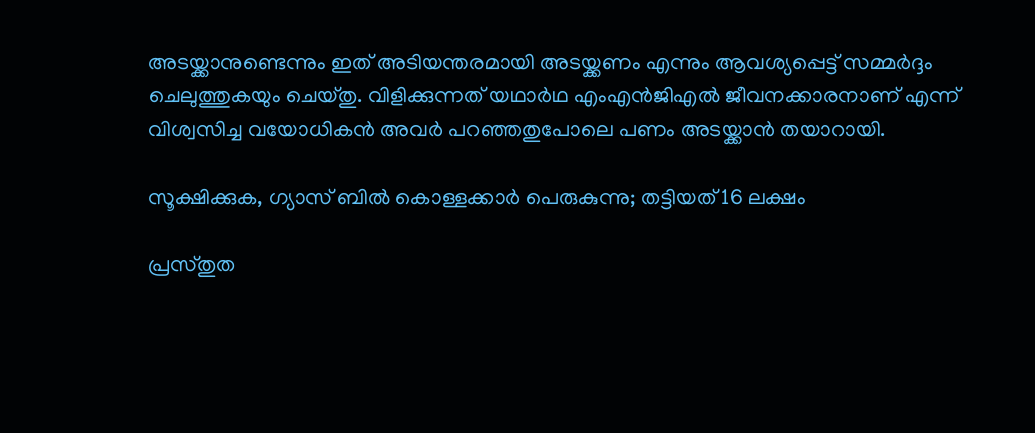അ‌ടയ്ക്കാനുണ്ടെന്നും ഇത് അ‌ടിയന്തരമായി അ‌ടയ്ക്കണം എന്നും ആവശ്യപ്പെട്ട് സമ്മർദ്ദം ചെലുത്തുകയും ചെയ്തു. വിളിക്കുന്നത് യഥാർഥ എംഎൻജിഎൽ ജീവനക്കാരനാണ് എന്ന് വിശ്വസിച്ച വയോധികൻ അ‌വർ പറഞ്ഞതുപോലെ പണം അ‌ടയ്ക്കാൻ തയാറായി.

സൂക്ഷിക്കുക, ഗ്യാസ് ബിൽ കൊള്ളക്കാർ പെരുകുന്നു; തട്ടിയത് 16 ലക്ഷം

പ്രസ്തുത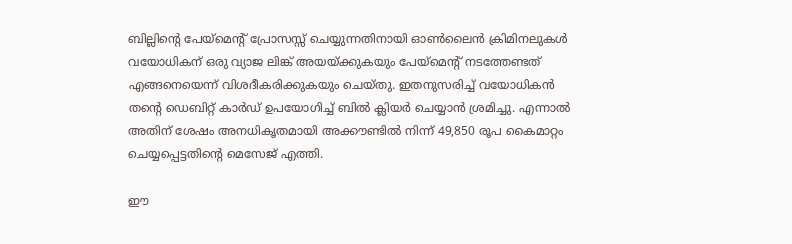ബില്ലിൻ്റെ പേയ്‌മെൻ്റ് പ്രോസസ്സ് ചെയ്യുന്നതിനായി ഓൺലൈൻ ക്രിമിനലുകൾ വയോധികന് ഒരു വ്യാജ ലിങ്ക് അ‌യയ്ക്കുകയും പേയ്മെന്റ് നടത്തേണ്ടത് എങ്ങനെയെന്ന് വിശദീകരിക്കുകയും ചെയ്തു. ഇതനുസരിച്ച് വയോധികൻ തന്റെ ഡെബിറ്റ് കാർഡ് ഉപയോഗിച്ച് ബിൽ ക്ലിയർ ചെയ്യാൻ ശ്രമിച്ചു. എന്നാൽ അ‌തിന് ശേഷം അ‌നധികൃതമായി അ‌ക്കൗണ്ടിൽ നിന്ന് 49,850 രൂപ കൈമാറ്റം ചെയ്യപ്പെട്ടതിന്റെ മെസേജ് എത്തി.

ഈ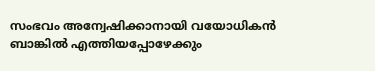സംഭവം അ‌ന്വേഷിക്കാനായി വയോധികൻ ബാങ്കിൽ എത്തിയപ്പോഴേക്കും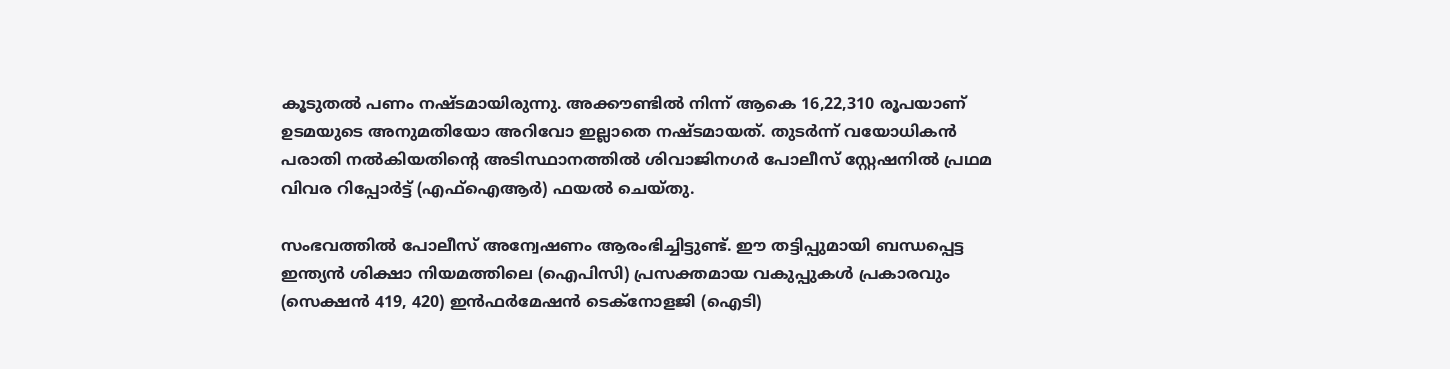കൂടുതൽ പണം നഷ്ടമായിരുന്നു. അ‌ക്കൗണ്ടിൽ നിന്ന് ആകെ 16,22,310 രൂപയാണ് ഉടമയുടെ അ‌നുമതിയോ അ‌റിവോ ഇല്ലാതെ നഷ്ടമായത്. തുടർന്ന് വയോധികൻ പരാതി നൽകിയതിന്റെ അ‌ടിസ്ഥാനത്തിൽ ശിവാജിനഗർ പോലീസ് സ്റ്റേഷനിൽ പ്രഥമ വിവര റിപ്പോർട്ട് (എഫ്ഐആർ) ഫയൽ ചെയ്തു.

സംഭവത്തിൽ പോലീസ് അന്വേഷണം ആരംഭിച്ചിട്ടുണ്ട്. ഈ തട്ടിപ്പുമായി ബന്ധപ്പെട്ട ഇന്ത്യൻ ശിക്ഷാ നിയമത്തിലെ (ഐപിസി) പ്രസക്തമായ വകുപ്പുകൾ പ്രകാരവും (സെക്ഷൻ 419, 420) ഇൻഫർമേഷൻ ടെക്നോളജി (ഐടി)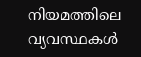നിയമത്തിലെ വ്യവസ്ഥകൾ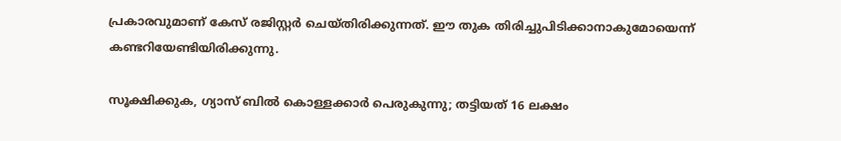പ്രകാരവുമാണ് കേസ് രജിസ്റ്റർ ചെയ്തിരിക്കുന്നത്. ഈ തുക തിരിച്ചുപിടിക്കാനാകുമോയെന്ന് കണ്ടറിയേണ്ടിയിരിക്കുന്നു.

സൂക്ഷിക്കുക, ഗ്യാസ് ബിൽ കൊള്ളക്കാർ പെരുകുന്നു; തട്ടിയത് 16 ലക്ഷം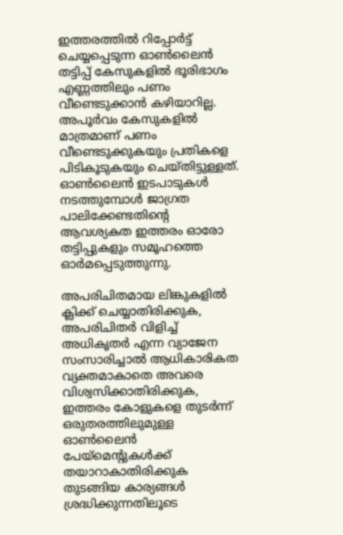ഇത്തരത്തിൽ റിപ്പോർട്ട് ചെയ്യപ്പെടുന്ന ഓൺലൈൻ തട്ടിപ്പ് കേസുകളിൽ ഭൂരിഭാഗം എണ്ണത്തിലും പണം വീണ്ടെടുക്കാൻ കഴിയാറില്ല. അ‌പൂർവം കേസുകളിൽ മാത്രമാണ് പണം വീണ്ടെടുക്കുകയും പ്രതികളെ പിടികൂടുകയും ചെയ്തിട്ടുള്ളത്. ഓൺലൈൻ ഇടപാടുകൾ നടത്തുമ്പോൾ ജാഗ്രത പാലിക്കേണ്ടതിന്റെ ആവശ്യകത ഇത്തരം ഓരോ തട്ടിപ്പുകളും സമൂഹത്തെ ഓർമപ്പെടുത്തുന്നു.

അ‌പരിചിതമായ ലിങ്കുകളിൽ ക്ലിക്ക് ചെയ്യാതിരിക്കുക, അ‌പരിചിതർ വിളിച്ച് അ‌ധികൃതർ എന്ന വ്യാജേന സംസാരിച്ചാൽ ആധികാരികത വ്യക്തമാകാതെ അ‌വരെ വിശ്വസിക്കാതിരിക്കുക, ഇത്തരം കോളുകളെ തുടർന്ന് ഒരുതരത്തിലുമുള്ള ഓൺലൈൻ പേയ്മെന്റുകൾക്ക് തയാറാകാതിരിക്കുക തുടങ്ങിയ കാര്യങ്ങൾ ശ്രദ്ധിക്കുന്നതിലൂടെ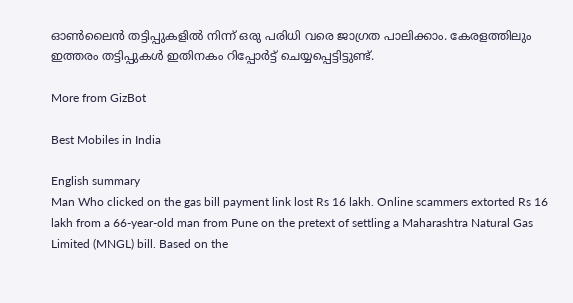ഓൺലൈൻ തട്ടിപ്പുകളിൽ നിന്ന് ഒരു പരിധി വരെ ജാഗ്രത പാലിക്കാം. കേരളത്തിലും ഇത്തരം തട്ടിപ്പുകൾ ഇതിനകം റിപ്പോർട്ട് ചെയ്യപ്പെട്ടിട്ടുണ്ട്.

More from GizBot

Best Mobiles in India

English summary
Man Who clicked on the gas bill payment link lost Rs 16 lakh. Online scammers extorted Rs 16 lakh from a 66-year-old man from Pune on the pretext of settling a Maharashtra Natural Gas Limited (MNGL) bill. Based on the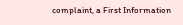complaint, a First Information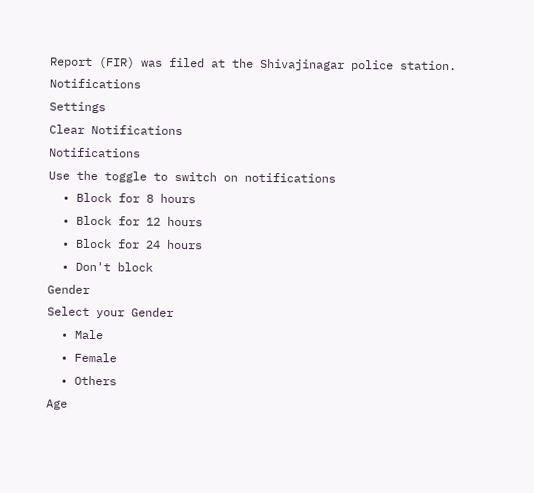Report (FIR) was filed at the Shivajinagar police station.
Notifications
Settings
Clear Notifications
Notifications
Use the toggle to switch on notifications
  • Block for 8 hours
  • Block for 12 hours
  • Block for 24 hours
  • Don't block
Gender
Select your Gender
  • Male
  • Female
  • Others
Age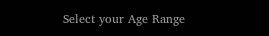Select your Age Range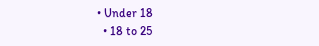• Under 18
  • 18 to 25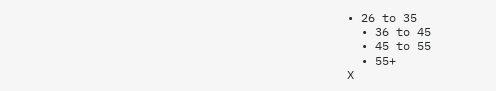• 26 to 35
  • 36 to 45
  • 45 to 55
  • 55+
X